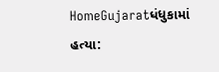HomeGujaratધંધુકામાં હત્યા: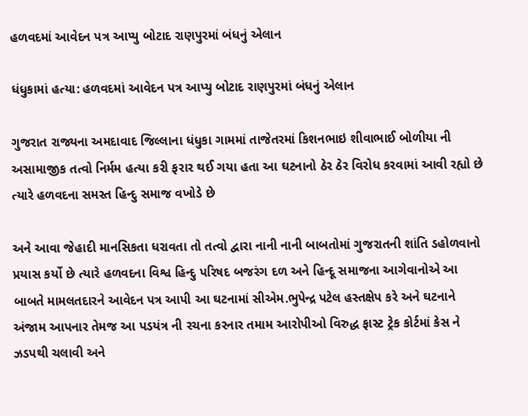હળવદમાં આવેદન પત્ર આપ્યુ બોટાદ રાણપુરમાં બંધનું એલાન

ધંધુકામાં હત્યા: હળવદમાં આવેદન પત્ર આપ્યુ બોટાદ રાણપુરમાં બંધનું એલાન

ગુજરાત રાજ્યના અમદાવાદ જિલ્લાના ધંધુકા ગામમાં તાજેતરમાં કિશનભાઇ શીવાભાઈ બોળીયા ની અસામાજીક તત્વો નિર્મમ હત્યા કરી ફરાર થઈ ગયા હતા આ ઘટનાનો ઠેર ઠેર વિરોધ કરવામાં આવી રહ્યો છે ત્યારે હળવદના સમસ્ત હિન્દુ સમાજ વખોડે છે

અને આવા જેહાદી માનસિકતા ધરાવતા તો તત્વો દ્વારા નાની નાની બાબતોમાં ગુજરાતની શાંતિ ડહોળવાનો પ્રયાસ કર્યો છે ત્યારે હળવદના વિશ્વ હિન્દુ પરિષદ બજરંગ દળ અને હિન્દૂ સમાજના આગેવાનોએ આ બાબતે મામલતદારને આવેદન પત્ર આપી આ ઘટનામાં સીએમ.ભુપેન્દ્ર પટેલ હસ્તક્ષેપ કરે અને ઘટનાને અંજામ આપનાર તેમજ આ પડયંત્ર ની રચના કરનાર તમામ આરોપીઓ વિરુદ્ધ ફાસ્ટ ટ્રેક કોર્ટમાં કેસ ને ઝડપથી ચલાવી અને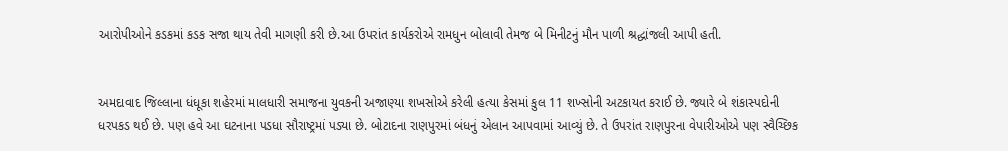આરોપીઓને કડકમાં કડક સજા થાય તેવી માગણી કરી છે.આ ઉપરાંત કાર્યકરોએ રામધુન બોલાવી તેમજ બે મિનીટનું મૌન પાળી શ્રદ્ધાંજલી આપી હતી.


અમદાવાદ જિલ્લાના ધંધૂકા શહેરમાં માલધારી સમાજના યુવકની અજાણ્યા શખસોએ કરેલી હત્યા કેસમાં કુલ 11 શખ્સોની અટકાયત કરાઈ છે. જ્યારે બે શંકાસ્પદોની ધરપકડ થઈ છે. પણ હવે આ ઘટનાના પડધા સૌરાષ્ટ્રમાં પડ્યા છે. બોટાદના રાણપુરમાં બંધનું એલાન આપવામાં આવ્યું છે. તે ઉપરાંત રાણપુરના વેપારીઓએ પણ સ્વૈચ્છિક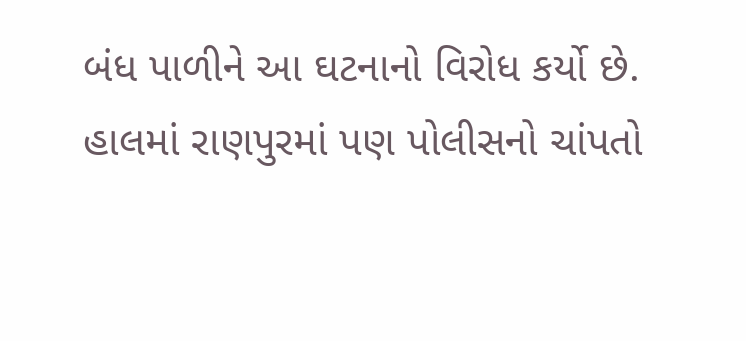બંધ પાળીને આ ઘટનાનો વિરોધ કર્યો છે. હાલમાં રાણપુરમાં પણ પોલીસનો ચાંપતો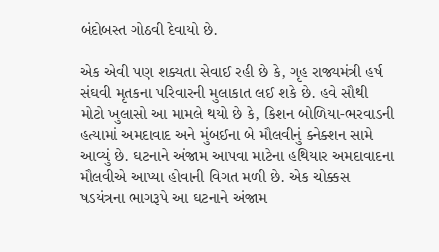બંદોબસ્ત ગોઠવી દેવાયો છે.

એક એવી પણ શક્યતા સેવાઈ રહી છે કે, ગૃહ રાજ્યમંત્રી હર્ષ સંઘવી મૃતકના પરિવારની મુલાકાત લઈ શકે છે. હવે સૌથી મોટો ખુલાસો આ મામલે થયો છે કે, કિશન બોળિયા-ભરવાડની હત્યામાં અમદાવાદ અને મુંબઈના બે મૌલવીનું ક્નેક્શન સામે આવ્યું છે. ઘટનાને અંજામ આપવા માટેના હથિયાર અમદાવાદના મૌલવીએ આપ્યા હોવાની વિગત મળી છે. એક ચોક્કસ ષડયંત્રના ભાગરૂપે આ ઘટનાને અંજામ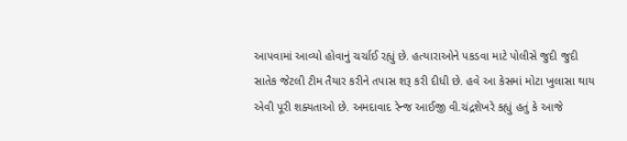આપવામાં આવ્યો હોવાનું ચર્ચાઈ રહ્યું છે. હત્યારાઓને પકડવા માટે પોલીસે જુદી જુદી સાતેક જેટલી ટીમ તૈયાર કરીને તપાસ શરૂ કરી દીધી છે. હવે આ કેસમાં મોટા ખુલાસા થાય એવી પૂરી શક્યતાઓ છે. અમદાવાદ રેન્જ આઈજી વી.ચંદ્રશેખરે કહ્યું હતું કે આજે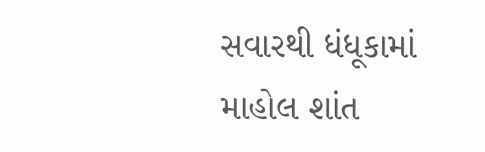સવારથી ધંધૂકામાં માહોલ શાંત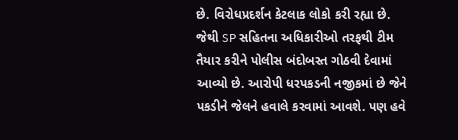છે. વિરોધપ્રદર્શન કેટલાક લોકો કરી રહ્યા છે. જેથી SP સહિતના અધિકારીઓ તરફથી ટીમ તૈયાર કરીને પોલીસ બંદોબસ્ત ગોઠવી દેવામાં આવ્યો છે. આરોપી ધરપકડની નજીકમાં છે જેને પકડીને જેલને હવાલે કરવામાં આવશે. પણ હવે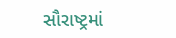સૌરાષ્ટ્રમાં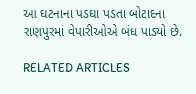આ ઘટનાના પડઘા પડતા બોટાદના રાણપુરમાં વેપારીઓએ બંધ પાડ્યો છે.

RELATED ARTICLES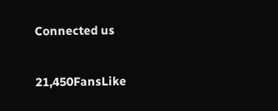Connected us

21,450FansLike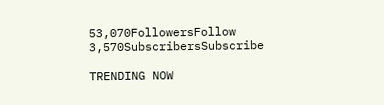53,070FollowersFollow
3,570SubscribersSubscribe

TRENDING NOW